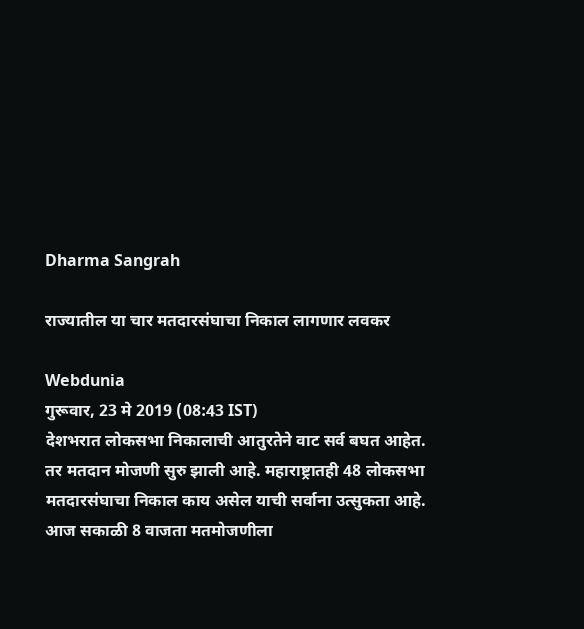Dharma Sangrah

राज्यातील या चार मतदारसंघाचा निकाल लागणार लवकर

Webdunia
गुरूवार, 23 मे 2019 (08:43 IST)
देशभरात लोकसभा निकालाची आतुरतेने वाट सर्व बघत आहेत. तर मतदान मोजणी सुरु झाली आहे. महाराष्ट्रातही 48 लोकसभा मतदारसंघाचा निकाल काय असेल याची सर्वाना उत्सुकता आहे. आज सकाळी 8 वाजता मतमोजणीला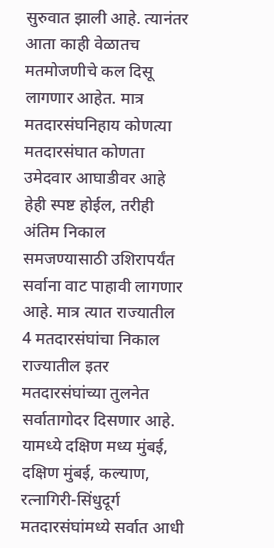सुरुवात झाली आहे. त्यानंतर आता काही वेळातच मतमोजणीचे कल दिसू लागणार आहेत. मात्र  मतदारसंघनिहाय कोणत्या मतदारसंघात कोणता उमेदवार आघाडीवर आहे हेही स्पष्ट होईल, तरीही अंतिम निकाल समजण्यासाठी उशिरापर्यंत सर्वाना वाट पाहावी लागणार आहे. मात्र त्यात राज्यातील 4 मतदारसंघांचा निकाल राज्यातील इतर मतदारसंघांच्या तुलनेत सर्वातागोदर दिसणार आहे. यामध्ये दक्षिण मध्य मुंबई, दक्षिण मुंबई, कल्याण, रत्नागिरी-सिंधुदूर्ग मतदारसंघांमध्ये सर्वात आधी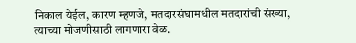निकाल येईल, कारण म्हणजे, मतदारसंघामधील मतदारांची संख्या, त्याच्या मोजणीसाठी लागणारा वेळ.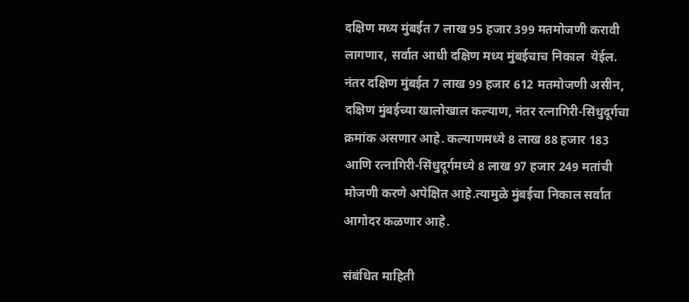दक्षिण मध्य मुंबईत 7 लाख 95 हजार 399 मतमोजणी करावी लागणार, सर्वात आधी दक्षिण मध्य मुंबईचाच निकाल  येईल. नंतर दक्षिण मुंबईत 7 लाख 99 हजार 612 मतमोजणी असीन, दक्षिण मुंबईच्या खालोखाल कल्याण, नंतर रत्नागिरी-सिंधुदूर्गचा क्रमांक असणार आहे. कल्याणमध्ये 8 लाख 88 हजार 183 आणि रत्नागिरी-सिंधुदूर्गमध्ये 8 लाख 97 हजार 249 मतांची मोजणी करणे अपेक्षित आहे.त्यामुळे मुंबईचा निकाल सर्वात आगोदर कळणार आहे.

संबंधित माहिती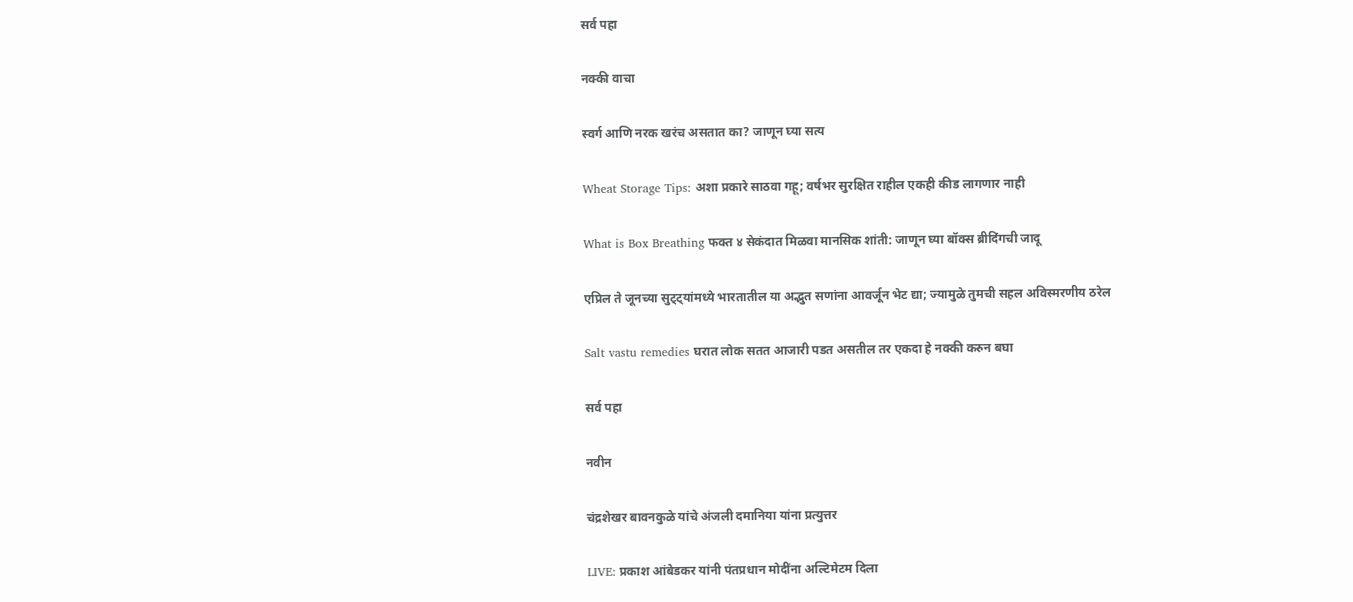सर्व पहा

नक्की वाचा

स्वर्ग आणि नरक खरंच असतात का? जाणून घ्या सत्य

Wheat Storage Tips: अशा प्रकारे साठवा गहू; वर्षभर सुरक्षित राहील एकही कीड लागणार नाही

What is Box Breathing फक्त ४ सेकंदात मिळवा मानसिक शांती: जाणून घ्या बॉक्स ब्रीदिंगची जादू

एप्रिल ते जूनच्या सुट्ट्यांमध्ये भारतातील या अद्भुत सणांना आवर्जून भेट द्या; ज्यामुळे तुमची सहल अविस्मरणीय ठरेल

Salt vastu remedies घरात लोक सतत आजारी पडत असतील तर एकदा हे नक्की करुन बघा

सर्व पहा

नवीन

चंद्रशेखर बावनकुळे यांचे अंजली दमानिया यांना प्रत्युत्तर

LIVE: प्रकाश आंबेडकर यांनी पंतप्रधान मोदींना अल्टिमेटम दिला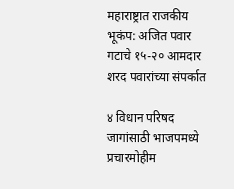महाराष्ट्रात राजकीय भूकंप: अजित पवार गटाचे १५-२० आमदार शरद पवारांच्या संपर्कात

४ विधान परिषद जागांसाठी भाजपमध्ये प्रचारमोहीम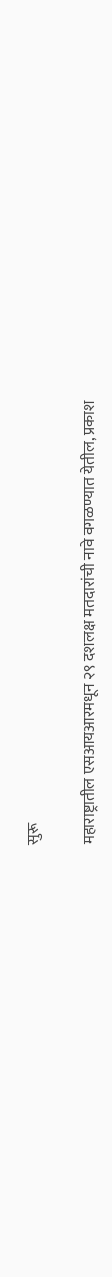सुरू

महाराष्ट्रातील एसआयआरमधून २९ दशलक्ष मतदारांची नावे वगळण्यात येतील, प्रकाश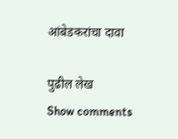आंबेडकरांचा दावा

पुढील लेख
Show comments